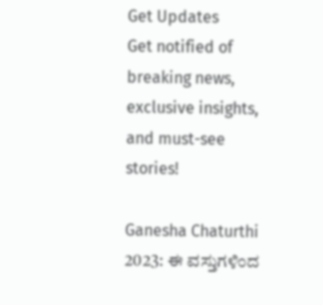Get Updates
Get notified of breaking news, exclusive insights, and must-see stories!

Ganesha Chaturthi 2023: ಈ ವಸ್ತುಗಳಿಂದ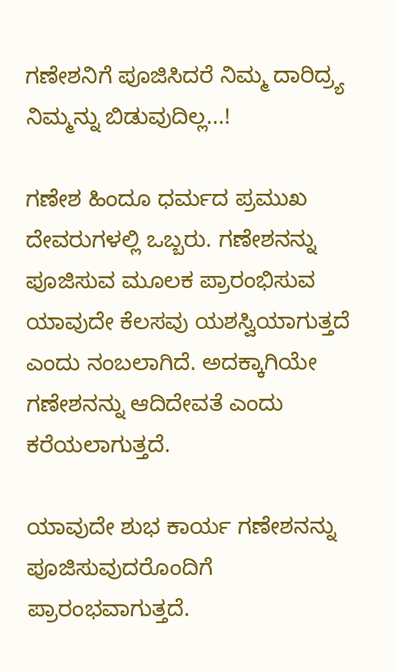ಗಣೇಶನಿಗೆ ಪೂಜಿಸಿದರೆ ನಿಮ್ಮ ದಾರಿದ್ರ್ಯ ನಿಮ್ಮನ್ನು ಬಿಡುವುದಿಲ್ಲ...!

ಗಣೇಶ ಹಿಂದೂ ಧರ್ಮದ ಪ್ರಮುಖ ದೇವರುಗಳಲ್ಲಿ ಒಬ್ಬರು. ಗಣೇಶನನ್ನು ಪೂಜಿಸುವ ಮೂಲಕ ಪ್ರಾರಂಭಿಸುವ ಯಾವುದೇ ಕೆಲಸವು ಯಶಸ್ವಿಯಾಗುತ್ತದೆ ಎಂದು ನಂಬಲಾಗಿದೆ. ಅದಕ್ಕಾಗಿಯೇ ಗಣೇಶನನ್ನು ಆದಿದೇವತೆ ಎಂದು ಕರೆಯಲಾಗುತ್ತದೆ.

ಯಾವುದೇ ಶುಭ ಕಾರ್ಯ ಗಣೇಶನನ್ನು ಪೂಜಿಸುವುದರೊಂದಿಗೆ ಪ್ರಾರಂಭವಾಗುತ್ತದೆ.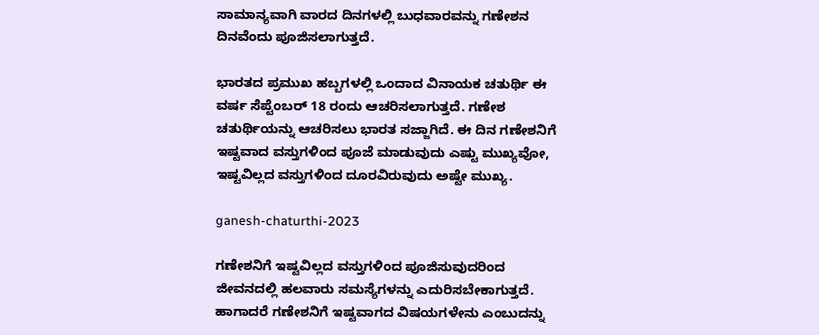ಸಾಮಾನ್ಯವಾಗಿ ವಾರದ ದಿನಗಳಲ್ಲಿ ಬುಧವಾರವನ್ನು ಗಣೇಶನ ದಿನವೆಂದು ಪೂಜಿಸಲಾಗುತ್ತದೆ.

ಭಾರತದ ಪ್ರಮುಖ ಹಬ್ಬಗಳಲ್ಲಿ ಒಂದಾದ ವಿನಾಯಕ ಚತುರ್ಥಿ ಈ ವರ್ಷ ಸೆಪ್ಟೆಂಬರ್ 18 ರಂದು ಆಚರಿಸಲಾಗುತ್ತದೆ. ಗಣೇಶ ಚತುರ್ಥಿಯನ್ನು ಆಚರಿಸಲು ಭಾರತ ಸಜ್ಜಾಗಿದೆ. ಈ ದಿನ ಗಣೇಶನಿಗೆ ಇಷ್ಟವಾದ ವಸ್ತುಗಳಿಂದ ಪೂಜೆ ಮಾಡುವುದು ಎಷ್ಟು ಮುಖ್ಯವೋ, ಇಷ್ಟವಿಲ್ಲದ ವಸ್ತುಗಳಿಂದ ದೂರವಿರುವುದು ಅಷ್ಟೇ ಮುಖ್ಯ.

ganesh-chaturthi-2023

ಗಣೇಶನಿಗೆ ಇಷ್ಟವಿಲ್ಲದ ವಸ್ತುಗಳಿಂದ ಪೂಜಿಸುವುದರಿಂದ ಜೀವನದಲ್ಲಿ ಹಲವಾರು ಸಮಸ್ಯೆಗಳನ್ನು ಎದುರಿಸಬೇಕಾಗುತ್ತದೆ. ಹಾಗಾದರೆ ಗಣೇಶನಿಗೆ ಇಷ್ಟವಾಗದ ವಿಷಯಗಳೇನು ಎಂಬುದನ್ನು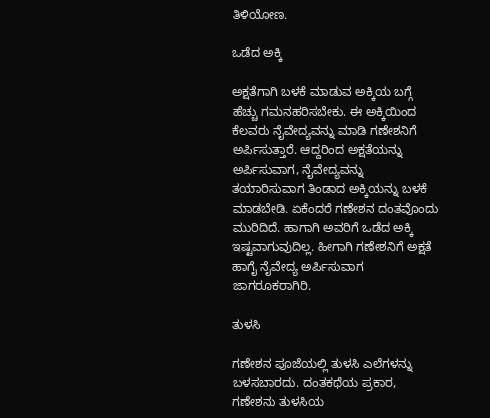ತಿಳಿಯೋಣ.

ಒಡೆದ ಅಕ್ಕಿ

ಅಕ್ಷತೆಗಾಗಿ ಬಳಕೆ ಮಾಡುವ ಅಕ್ಕಿಯ ಬಗ್ಗೆ ಹೆಚ್ಚು ಗಮನಹರಿಸಬೇಕು. ಈ ಅಕ್ಕಿಯಿಂದ ಕೆಲವರು ನೈವೇದ್ಯವನ್ನು ಮಾಡಿ ಗಣೇಶನಿಗೆ ಅರ್ಪಿಸುತ್ತಾರೆ. ಆದ್ದರಿಂದ ಅಕ್ಷತೆಯನ್ನು ಅರ್ಪಿಸುವಾಗ, ನೈವೇದ್ಯವನ್ನು ತಯಾರಿಸುವಾಗ ತಿಂಡಾದ ಅಕ್ಕಿಯನ್ನು ಬಳಕೆ ಮಾಡಬೇಡಿ. ಏಕೆಂದರೆ ಗಣೇಶನ ದಂತವೊಂದು ಮುರಿದಿದೆ. ಹಾಗಾಗಿ ಅವರಿಗೆ ಒಡೆದ ಅಕ್ಕಿ ಇಷ್ಟವಾಗುವುದಿಲ್ಲ. ಹೀಗಾಗಿ ಗಣೇಶನಿಗೆ ಅಕ್ಷತೆ ಹಾಗೈ ನೈವೇದ್ಯ ಅರ್ಪಿಸುವಾಗ ಜಾಗರೂಕರಾಗಿರಿ.

ತುಳಸಿ

ಗಣೇಶನ ಪೂಜೆಯಲ್ಲಿ ತುಳಸಿ ಎಲೆಗಳನ್ನು ಬಳಸಬಾರದು. ದಂತಕಥೆಯ ಪ್ರಕಾರ, ಗಣೇಶನು ತುಳಸಿಯ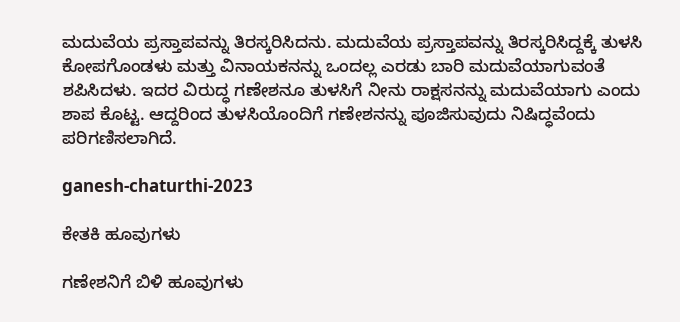ಮದುವೆಯ ಪ್ರಸ್ತಾಪವನ್ನು ತಿರಸ್ಕರಿಸಿದನು. ಮದುವೆಯ ಪ್ರಸ್ತಾಪವನ್ನು ತಿರಸ್ಕರಿಸಿದ್ದಕ್ಕೆ ತುಳಸಿ ಕೋಪಗೊಂಡಳು ಮತ್ತು ವಿನಾಯಕನನ್ನು ಒಂದಲ್ಲ ಎರಡು ಬಾರಿ ಮದುವೆಯಾಗುವಂತೆ ಶಪಿಸಿದಳು. ಇದರ ವಿರುದ್ಧ ಗಣೇಶನೂ ತುಳಸಿಗೆ ನೀನು ರಾಕ್ಷಸನನ್ನು ಮದುವೆಯಾಗು ಎಂದು ಶಾಪ ಕೊಟ್ಟ. ಆದ್ದರಿಂದ ತುಳಸಿಯೊಂದಿಗೆ ಗಣೇಶನನ್ನು ಪೂಜಿಸುವುದು ನಿಷಿದ್ಧವೆಂದು ಪರಿಗಣಿಸಲಾಗಿದೆ.

ganesh-chaturthi-2023

ಕೇತಕಿ ಹೂವುಗಳು

ಗಣೇಶನಿಗೆ ಬಿಳಿ ಹೂವುಗಳು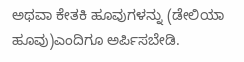ಅಥವಾ ಕೇತಕಿ ಹೂವುಗಳನ್ನು (ಡೇಲಿಯಾ ಹೂವು)ಎಂದಿಗೂ ಅರ್ಪಿಸಬೇಡಿ.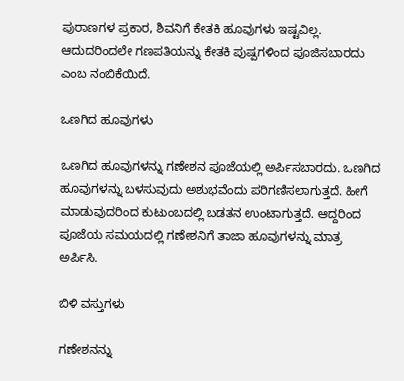ಪುರಾಣಗಳ ಪ್ರಕಾರ, ಶಿವನಿಗೆ ಕೇತಕಿ ಹೂವುಗಳು ಇಷ್ಟವಿಲ್ಲ. ಆದುದರಿಂದಲೇ ಗಣಪತಿಯನ್ನು ಕೇತಕಿ ಪುಷ್ಪಗಳಿಂದ ಪೂಜಿಸಬಾರದು ಎಂಬ ನಂಬಿಕೆಯಿದೆ.

ಒಣಗಿದ ಹೂವುಗಳು

ಒಣಗಿದ ಹೂವುಗಳನ್ನು ಗಣೇಶನ ಪೂಜೆಯಲ್ಲಿ ಅರ್ಪಿಸಬಾರದು. ಒಣಗಿದ ಹೂವುಗಳನ್ನು ಬಳಸುವುದು ಅಶುಭವೆಂದು ಪರಿಗಣಿಸಲಾಗುತ್ತದೆ. ಹೀಗೆ ಮಾಡುವುದರಿಂದ ಕುಟುಂಬದಲ್ಲಿ ಬಡತನ ಉಂಟಾಗುತ್ತದೆ. ಆದ್ದರಿಂದ ಪೂಜೆಯ ಸಮಯದಲ್ಲಿ ಗಣೇಶನಿಗೆ ತಾಜಾ ಹೂವುಗಳನ್ನು ಮಾತ್ರ ಅರ್ಪಿಸಿ.

ಬಿಳಿ ವಸ್ತುಗಳು

ಗಣೇಶನನ್ನು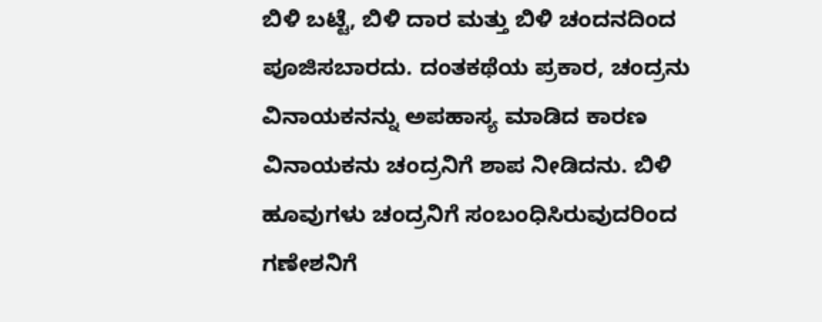ಬಿಳಿ ಬಟ್ಟೆ, ಬಿಳಿ ದಾರ ಮತ್ತು ಬಿಳಿ ಚಂದನದಿಂದ ಪೂಜಿಸಬಾರದು. ದಂತಕಥೆಯ ಪ್ರಕಾರ, ಚಂದ್ರನು ವಿನಾಯಕನನ್ನು ಅಪಹಾಸ್ಯ ಮಾಡಿದ ಕಾರಣ ವಿನಾಯಕನು ಚಂದ್ರನಿಗೆ ಶಾಪ ನೀಡಿದನು. ಬಿಳಿ ಹೂವುಗಳು ಚಂದ್ರನಿಗೆ ಸಂಬಂಧಿಸಿರುವುದರಿಂದ ಗಣೇಶನಿಗೆ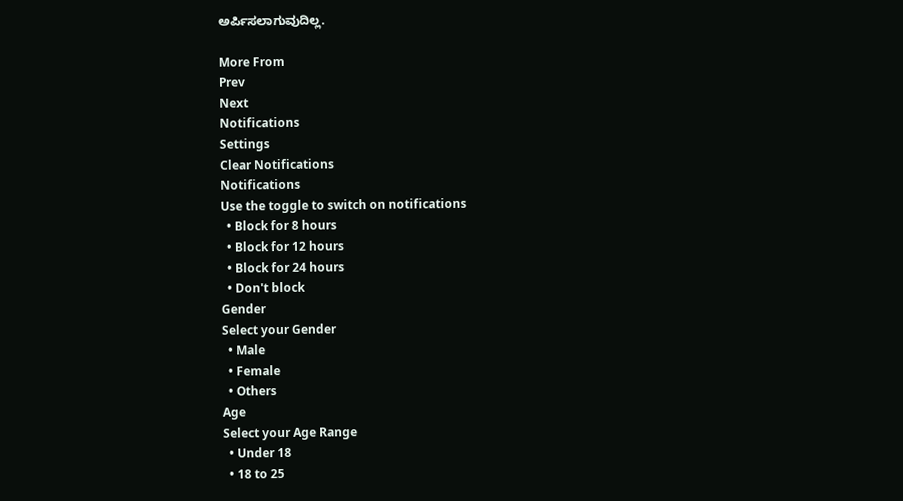ಅರ್ಪಿಸಲಾಗುವುದಿಲ್ಲ.

More From
Prev
Next
Notifications
Settings
Clear Notifications
Notifications
Use the toggle to switch on notifications
  • Block for 8 hours
  • Block for 12 hours
  • Block for 24 hours
  • Don't block
Gender
Select your Gender
  • Male
  • Female
  • Others
Age
Select your Age Range
  • Under 18
  • 18 to 25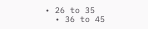• 26 to 35
  • 36 to 45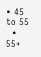• 45 to 55
  • 55+